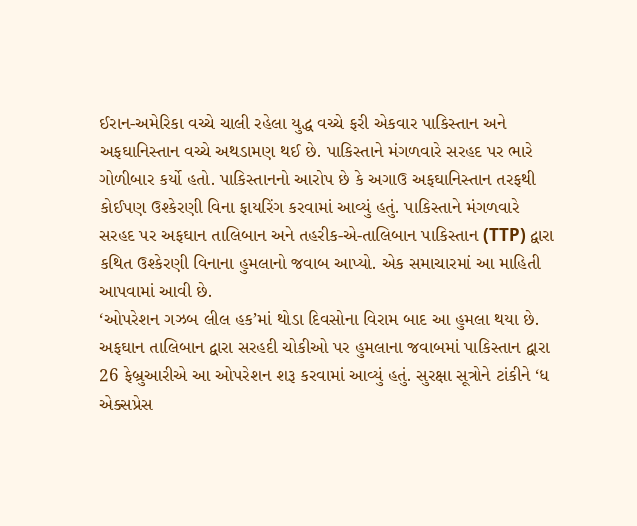ઈરાન-અમેરિકા વચ્ચે ચાલી રહેલા યુદ્ધ વચ્ચે ફરી એકવાર પાકિસ્તાન અને અફઘાનિસ્તાન વચ્ચે અથડામણ થઈ છે. પાકિસ્તાને મંગળવારે સરહદ પર ભારે ગોળીબાર કર્યો હતો. પાકિસ્તાનનો આરોપ છે કે અગાઉ અફઘાનિસ્તાન તરફથી કોઈપણ ઉશ્કેરણી વિના ફાયરિંગ કરવામાં આવ્યું હતું. પાકિસ્તાને મંગળવારે સરહદ પર અફઘાન તાલિબાન અને તહરીક-એ-તાલિબાન પાકિસ્તાન (TTP) દ્વારા કથિત ઉશ્કેરણી વિનાના હુમલાનો જવાબ આપ્યો. એક સમાચારમાં આ માહિતી આપવામાં આવી છે.
‘ઓપરેશન ગઝબ લીલ હક’માં થોડા દિવસોના વિરામ બાદ આ હુમલા થયા છે. અફઘાન તાલિબાન દ્વારા સરહદી ચોકીઓ પર હુમલાના જવાબમાં પાકિસ્તાન દ્વારા 26 ફેબ્રુઆરીએ આ ઓપરેશન શરૂ કરવામાં આવ્યું હતું. સુરક્ષા સૂત્રોને ટાંકીને ‘ધ એક્સપ્રેસ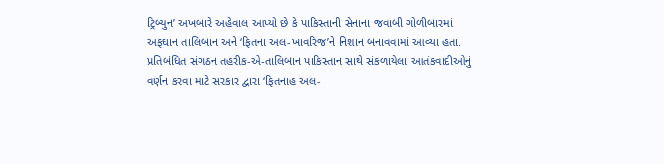ટ્રિબ્યુન’ અખબારે અહેવાલ આપ્યો છે કે પાકિસ્તાની સેનાના જવાબી ગોળીબારમાં અફઘાન તાલિબાન અને ‘ફિતના અલ-ખાવરિજ’ને નિશાન બનાવવામાં આવ્યા હતા.
પ્રતિબંધિત સંગઠન તહરીક-એ-તાલિબાન પાકિસ્તાન સાથે સંકળાયેલા આતંકવાદીઓનું વર્ણન કરવા માટે સરકાર દ્વારા ‘ફિતનાહ અલ-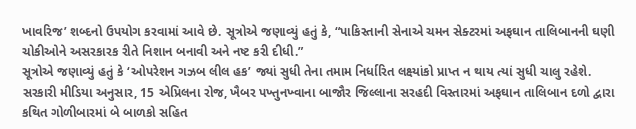ખાવરિજ’ શબ્દનો ઉપયોગ કરવામાં આવે છે. સૂત્રોએ જણાવ્યું હતું કે, “પાકિસ્તાની સેનાએ ચમન સેક્ટરમાં અફઘાન તાલિબાનની ઘણી ચોકીઓને અસરકારક રીતે નિશાન બનાવી અને નષ્ટ કરી દીધી.”
સૂત્રોએ જણાવ્યું હતું કે ‘ઓપરેશન ગઝબ લીલ હક’ જ્યાં સુધી તેના તમામ નિર્ધારિત લક્ષ્યાંકો પ્રાપ્ત ન થાય ત્યાં સુધી ચાલુ રહેશે. સરકારી મીડિયા અનુસાર, 15 એપ્રિલના રોજ, ખૈબર પખ્તુનખ્વાના બાજૌર જિલ્લાના સરહદી વિસ્તારમાં અફઘાન તાલિબાન દળો દ્વારા કથિત ગોળીબારમાં બે બાળકો સહિત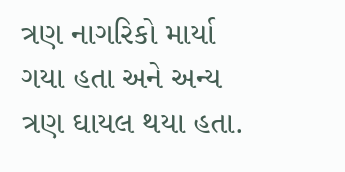ત્રણ નાગરિકો માર્યા ગયા હતા અને અન્ય ત્રણ ઘાયલ થયા હતા.